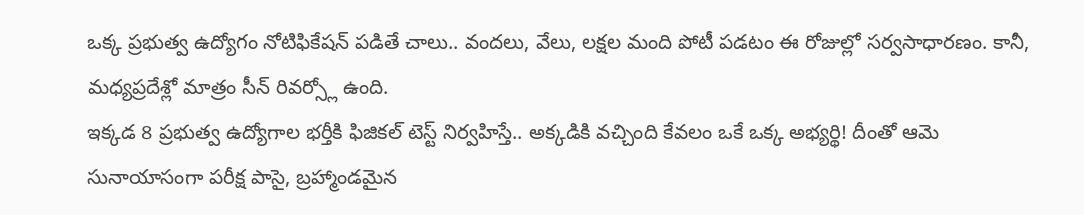ఒక్క ప్రభుత్వ ఉద్యోగం నోటిఫికేషన్ పడితే చాలు.. వందలు, వేలు, లక్షల మంది పోటీ పడటం ఈ రోజుల్లో సర్వసాధారణం. కానీ, మధ్యప్రదేశ్లో మాత్రం సీన్ రివర్స్లో ఉంది.
ఇక్కడ 8 ప్రభుత్వ ఉద్యోగాల భర్తీకి ఫిజికల్ టెస్ట్ నిర్వహిస్తే.. అక్కడికి వచ్చింది కేవలం ఒకే ఒక్క అభ్యర్థి! దీంతో ఆమె సునాయాసంగా పరీక్ష పాసై, బ్రహ్మాండమైన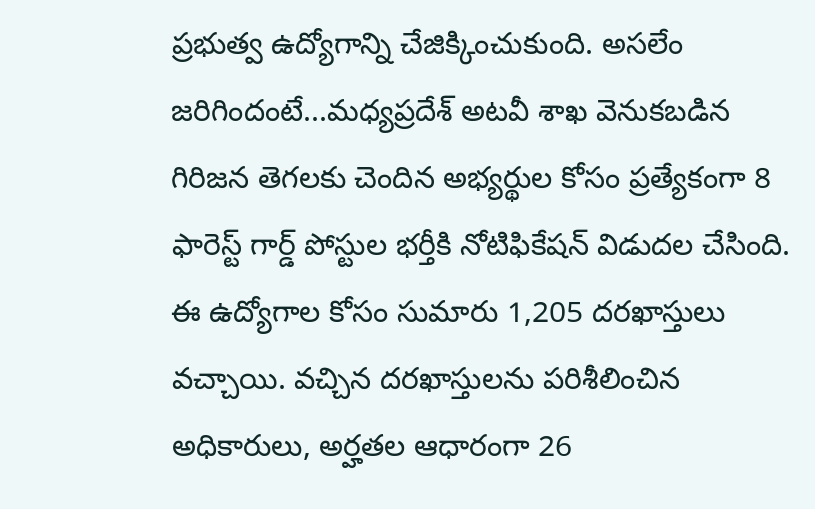ప్రభుత్వ ఉద్యోగాన్ని చేజిక్కించుకుంది. అసలేం జరిగిందంటే...మధ్యప్రదేశ్ అటవీ శాఖ వెనుకబడిన గిరిజన తెగలకు చెందిన అభ్యర్థుల కోసం ప్రత్యేకంగా 8 ఫారెస్ట్ గార్డ్ పోస్టుల భర్తీకి నోటిఫికేషన్ విడుదల చేసింది. ఈ ఉద్యోగాల కోసం సుమారు 1,205 దరఖాస్తులు వచ్చాయి. వచ్చిన దరఖాస్తులను పరిశీలించిన అధికారులు, అర్హతల ఆధారంగా 26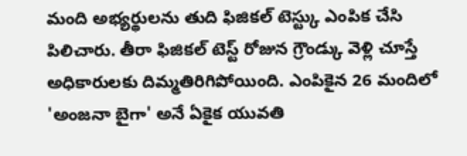మంది అభ్యర్థులను తుది ఫిజికల్ టెస్ట్కు ఎంపిక చేసి పిలిచారు. తీరా ఫిజికల్ టెస్ట్ రోజున గ్రౌండ్కు వెళ్లి చూస్తే అధికారులకు దిమ్మతిరిగిపోయింది. ఎంపికైన 26 మందిలో 'అంజనా బైగా' అనే ఏకైక యువతి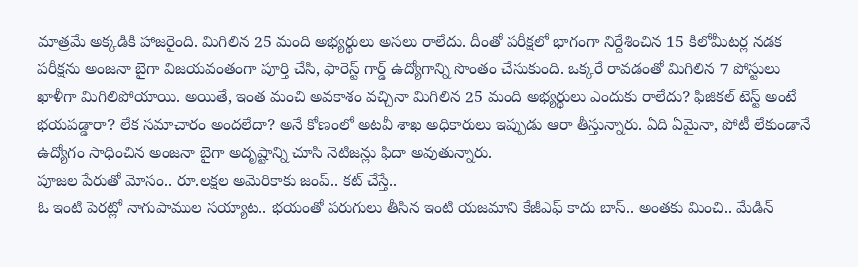మాత్రమే అక్కడికి హాజరైంది. మిగిలిన 25 మంది అభ్యర్థులు అసలు రాలేదు. దీంతో పరీక్షలో భాగంగా నిర్దేశించిన 15 కిలోమీటర్ల నడక పరీక్షను అంజనా బైగా విజయవంతంగా పూర్తి చేసి, ఫారెస్ట్ గార్డ్ ఉద్యోగాన్ని సొంతం చేసుకుంది. ఒక్కరే రావడంతో మిగిలిన 7 పోస్టులు ఖాళీగా మిగిలిపోయాయి. అయితే, ఇంత మంచి అవకాశం వచ్చినా మిగిలిన 25 మంది అభ్యర్థులు ఎందుకు రాలేదు? ఫిజికల్ టెస్ట్ అంటే భయపడ్డారా? లేక సమాచారం అందలేదా? అనే కోణంలో అటవీ శాఖ అధికారులు ఇప్పుడు ఆరా తీస్తున్నారు. ఏది ఏమైనా, పోటీ లేకుండానే ఉద్యోగం సాధించిన అంజనా బైగా అదృష్టాన్ని చూసి నెటిజన్లు ఫిదా అవుతున్నారు.
పూజల పేరుతో మోసం.. రూ.లక్షల అమెరికాకు జంప్.. కట్ చేస్తే..
ఓ ఇంటి పెరట్లో నాగుపాముల సయ్యాట.. భయంతో పరుగులు తీసిన ఇంటి యజమాని కేజీఎఫ్ కాదు బాస్.. అంతకు మించి.. మేడిన్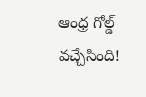ఆంధ్ర గోల్డ్ వచ్చేసింది!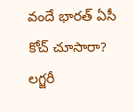వందే భారత్ ఏసీ కోచ్ చూసారా? లగ్జరీ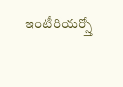ఇంటీరియర్స్తో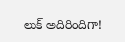లుక్ అదిరిందిగా!